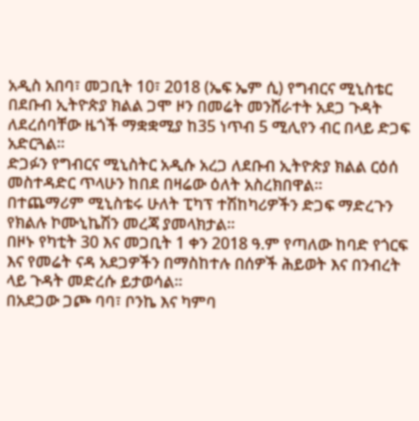አዲስ አበባ፣ መጋቢት 10፣ 2018 (ኤፍ ኤም ሲ) የግብርና ሚኒስቴር በደቡብ ኢትዮጵያ ክልል ጋሞ ዞን በመሬት መንሸራተት አደጋ ጉዳት ለደረሰባቸው ዜጎች ማቋቋሚያ ከ35 ነጥብ 5 ሚሊየን ብር በላይ ድጋፍ አድርጓል፡፡
ድጋፉን የግብርና ሚኒስትር አዲሱ አረጋ ለደቡብ ኢትዮጵያ ክልል ርዕሰ መስተዳድር ጥላሁን ከበደ በዛሬው ዕለት አስረክበዋል፡፡
በተጨማሪም ሚኒስቴሩ ሁለት ፒካፕ ተሽከካሪዎችን ድጋፍ ማድረጉን የክልሉ ኮሙኒኬሽን መረጃ ያመላክታል፡፡
በዞኑ የካቲት 30 እና መጋቢት 1 ቀን 2018 ዓ.ም የጣለው ከባድ የጎርፍ እና የመሬት ናዳ አደጋዎችን በማስከተሉ በሰዎች ሕይወት እና በንብረት ላይ ጉዳት መድረሱ ይታወሳል።
በአደጋው ጋጮ ባባ፣ ቦንኬ እና ካምባ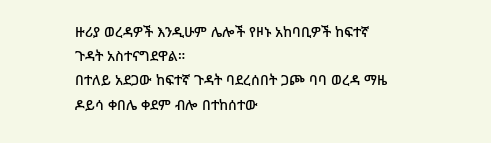ዙሪያ ወረዳዎች እንዲሁም ሌሎች የዞኑ አከባቢዎች ከፍተኛ ጉዳት አስተናግደዋል።
በተለይ አደጋው ከፍተኛ ጉዳት ባደረሰበት ጋጮ ባባ ወረዳ ማዜ ዶይሳ ቀበሌ ቀደም ብሎ በተከሰተው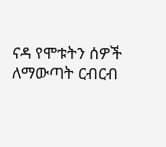ናዳ የሞቱትን ሰዎች ለማውጣት ርብርብ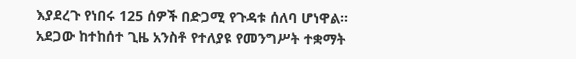እያደረጉ የነበሩ 125 ሰዎች በድጋሚ የጉዳቱ ሰለባ ሆነዋል።
አደጋው ከተከሰተ ጊዜ አንስቶ የተለያዩ የመንግሥት ተቋማት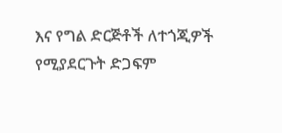እና የግል ድርጅቶች ለተጎጂዎች የሚያደርጉት ድጋፍም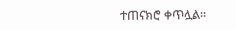ተጠናክሮ ቀጥሏል፡፡